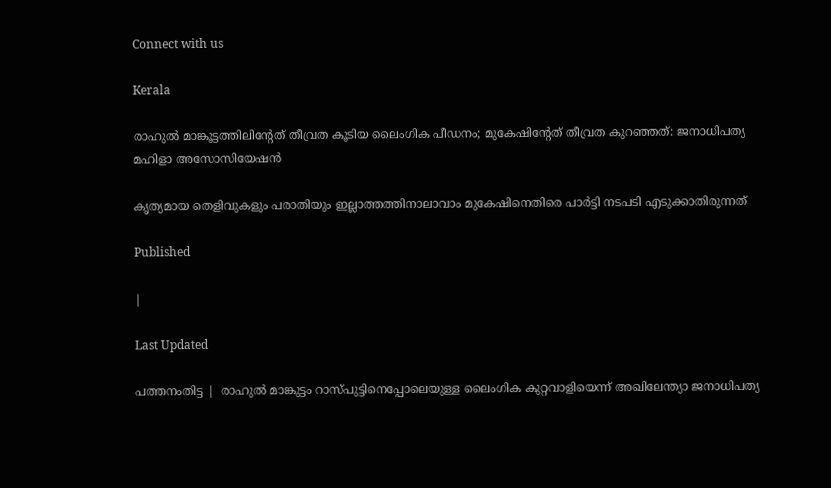Connect with us

Kerala

രാഹുല്‍ മാങ്കൂട്ടത്തിലിന്റേത് തീവ്രത കൂടിയ ലൈംഗിക പീഡനം; മുകേഷിന്റേത് തീവ്രത കുറഞ്ഞത്: ജനാധിപത്യ മഹിളാ അസോസിയേഷന്‍

കൃത്യമായ തെളിവുകളും പരാതിയും ഇല്ലാത്തത്തിനാലാവാം മുകേഷിനെതിരെ പാര്‍ട്ടി നടപടി എടുക്കാതിരുന്നത്

Published

|

Last Updated

പത്തനംതിട്ട |  രാഹുല്‍ മാങ്കുട്ടം റാസ്പുട്ടിനെപ്പോലെയുള്ള ലൈംഗിക കുറ്റവാളിയെന്ന് അഖിലേന്ത്യാ ജനാധിപത്യ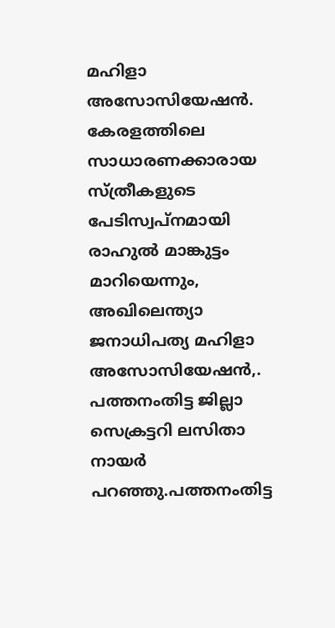മഹിളാ അസോസിയേഷന്‍. കേരളത്തിലെ സാധാരണക്കാരായ സ്ത്രീകളുടെ പേടിസ്വപ്നമായി രാഹുല്‍ മാങ്കുട്ടം മാറിയെന്നും, അഖിലെന്ത്യാ ജനാധിപത്യ മഹിളാ അസോസിയേഷന്‍,. പത്തനംതിട്ട ജില്ലാ സെക്രട്ടറി ലസിതാ നായര്‍ പറഞ്ഞു.പത്തനംതിട്ട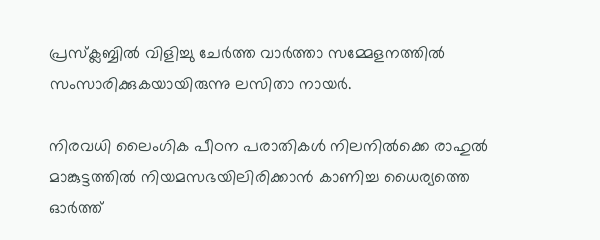പ്രസ്‌ക്ലബ്ബില്‍ വിളിച്ചു ചേര്‍ത്ത വാര്‍ത്താ സമ്മേളനത്തില്‍ സംസാരിക്കുകയായിരുന്നു ലസിതാ നായര്‍.

നിരവധി ലൈംഗിക പീഠന പരാതികള്‍ നിലനില്‍ക്കെ രാഹുല്‍ മാങ്കുട്ടത്തില്‍ നിയമസഭയിലിരിക്കാന്‍ കാണിച്ച ധൈര്യത്തെ ഓര്‍ത്ത്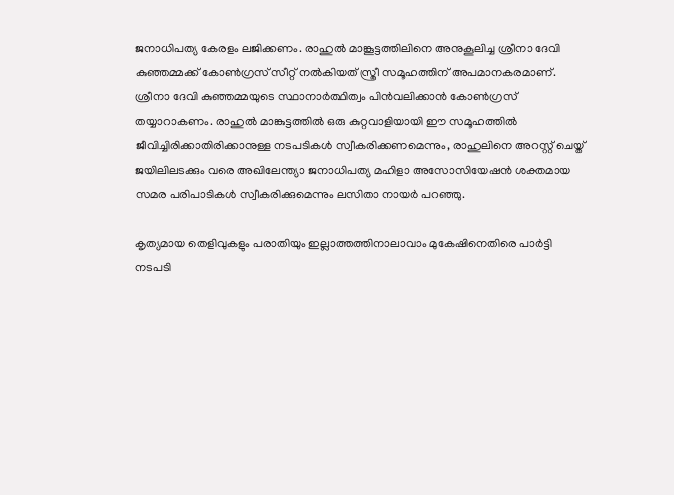ജനാധിപത്യ കേരളം ലജിക്കണം. രാഹുല്‍ മാങ്കൂട്ടത്തിലിനെ അനുകൂലിച്ച ശ്രീനാ ദേവി കുഞ്ഞമ്മക്ക് കോണ്‍ഗ്രസ് സീറ്റ് നല്‍കിയത് സ്ത്രീ സമൂഹത്തിന് അപമാനകരമാണ്. ശ്രീനാ ദേവി കുഞ്ഞമ്മയുടെ സ്ഥാനാര്‍ത്ഥിത്വം പിന്‍വലിക്കാന്‍ കോണ്‍ഗ്രസ് തയ്യാറാകണം. രാഹുല്‍ മാങ്കുട്ടത്തില്‍ ഒരു കുറ്റവാളിയായി ഈ സമൂഹത്തില്‍ ജീവിച്ചിരിക്കാതിരിക്കാനുള്ള നടപടികള്‍ സ്വീകരിക്കണമെന്നും, രാഹുലിനെ അറസ്റ്റ് ചെയ്ത് ജയിലിലടക്കും വരെ അഖിലേന്ത്യാ ജനാധിപത്യ മഹിളാ അസോസിയേഷന്‍ ശക്തമായ സമര പരിപാടികള്‍ സ്വീകരിക്കുമെന്നും ലസിതാ നായര്‍ പറഞ്ഞു.

കൃത്യമായ തെളിവുകളും പരാതിയും ഇല്ലാത്തത്തിനാലാവാം മുകേഷിനെതിരെ പാര്‍ട്ടി നടപടി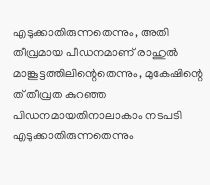എടുക്കാതിരുന്നതെന്നും, അതി തീവ്രമായ പീഡനമാണ് രാഹുല്‍ മാങ്കൂട്ടത്തിലിന്റെതെന്നും, മുകേഷിന്റെ ത് തീവ്രത കുറഞ്ഞ പിഡനമായതിനാലാകാം നടപടി എടുക്കാതിരുന്നതെന്നും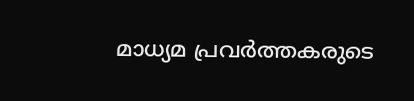മാധ്യമ പ്രവര്‍ത്തകരുടെ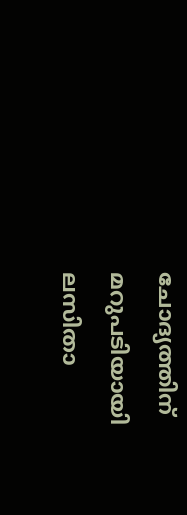ചോദ്യത്തിന് മറുപടിയായി ലസിതാ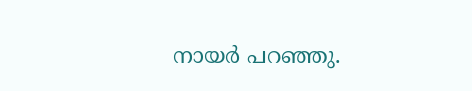നായര്‍ പറഞ്ഞു.